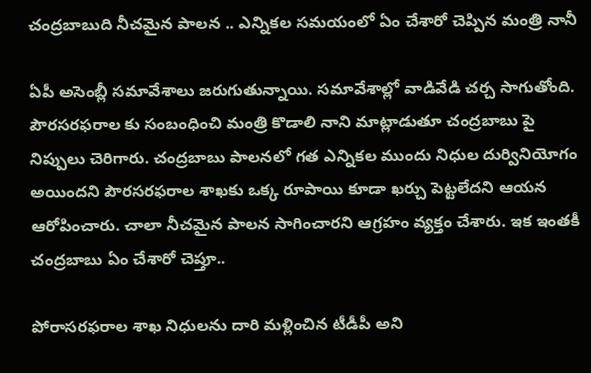చంద్రబాబుది నీచమైన పాలన .. ఎన్నికల సమయంలో ఏం చేశారో చెప్పిన మంత్రి నానీ

ఏపీ అసెంబ్లీ సమావేశాలు జరుగుతున్నాయి. సమావేశాల్లో వాడివేడి చర్చ సాగుతోంది. పౌరసరఫరాల కు సంబంధించి మంత్రి కొడాలి నాని మాట్లాడుతూ చంద్రబాబు పై నిప్పులు చెరిగారు. చంద్రబాబు పాలనలో గత ఎన్నికల ముందు నిధుల దుర్వినియోగం అయిందని పౌరసరఫరాల శాఖకు ఒక్క రూపాయి కూడా ఖర్చు పెట్టలేదని ఆయన ఆరోపించారు. చాలా నీచమైన పాలన సాగించారని ఆగ్రహం వ్యక్తం చేశారు. ఇక ఇంతకీ చంద్రబాబు ఏం చేశారో చెప్తూ..

పోరాసరఫరాల శాఖ నిధులను దారి మళ్లించిన టీడీపీ అని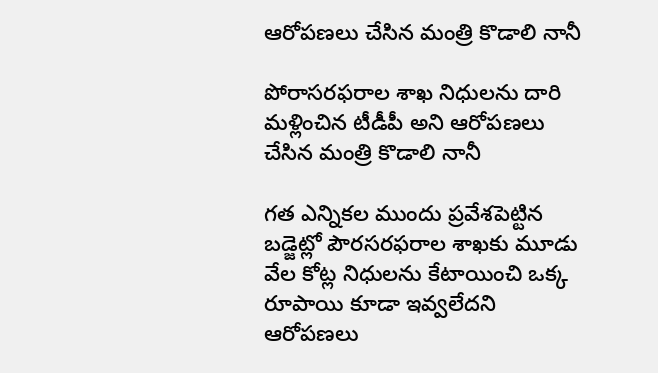ఆరోపణలు చేసిన మంత్రి కొడాలి నానీ

పోరాసరఫరాల శాఖ నిధులను దారి మళ్లించిన టీడీపీ అని ఆరోపణలు చేసిన మంత్రి కొడాలి నానీ

గత ఎన్నికల ముందు ప్రవేశపెట్టిన బడ్జెట్లో పౌరసరఫరాల శాఖకు మూడు వేల కోట్ల నిధులను కేటాయించి ఒక్క రూపాయి కూడా ఇవ్వలేదని ఆరోపణలు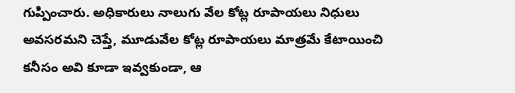గుప్పించారు. అధికారులు నాలుగు వేల కోట్ల రూపాయలు నిధులు అవసరమని చెప్తే, మూడువేల కోట్ల రూపాయలు మాత్రమే కేటాయించి కనీసం అవి కూడా ఇవ్వకుండా, ఆ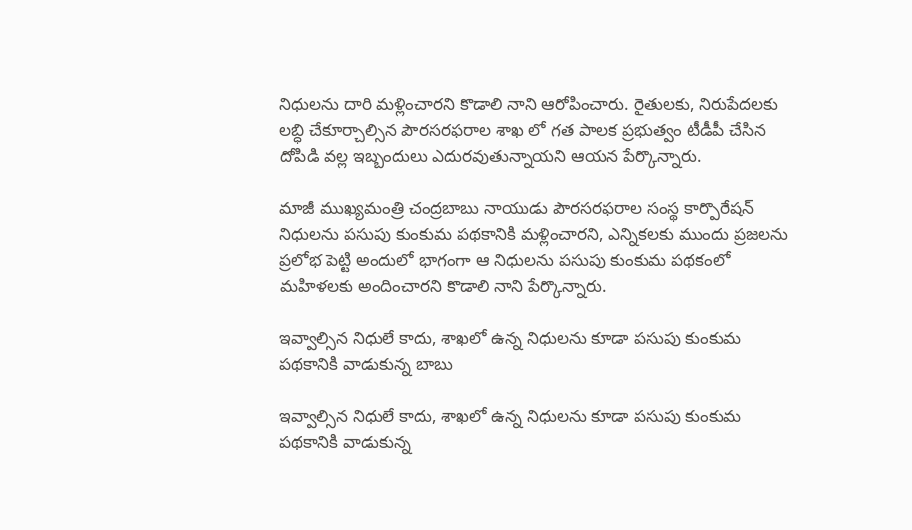నిధులను దారి మళ్లించారని కొడాలి నాని ఆరోపించారు. రైతులకు, నిరుపేదలకు లబ్ధి చేకూర్చాల్సిన పౌరసరఫరాల శాఖ లో గత పాలక ప్రభుత్వం టీడీపీ చేసిన దోపిడి వల్ల ఇబ్బందులు ఎదురవుతున్నాయని ఆయన పేర్కొన్నారు.

మాజీ ముఖ్యమంత్రి చంద్రబాబు నాయుడు పౌరసరఫరాల సంస్థ కార్పొరేషన్ నిధులను పసుపు కుంకుమ పథకానికి మళ్లించారని, ఎన్నికలకు ముందు ప్రజలను ప్రలోభ పెట్టి అందులో భాగంగా ఆ నిధులను పసుపు కుంకుమ పథకంలో మహిళలకు అందించారని కొడాలి నాని పేర్కొన్నారు.

ఇవ్వాల్సిన నిధులే కాదు, శాఖలో ఉన్న నిధులను కూడా పసుపు కుంకుమ పథకానికి వాడుకున్న బాబు

ఇవ్వాల్సిన నిధులే కాదు, శాఖలో ఉన్న నిధులను కూడా పసుపు కుంకుమ పథకానికి వాడుకున్న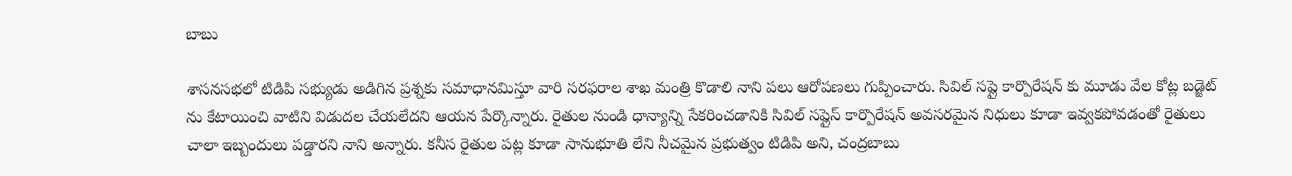బాబు

శాసనసభలో టిడిపి సభ్యుడు అడిగిన ప్రశ్నకు సమాధానమిస్తూ వారి సరఫరాల శాఖ మంత్రి కొడాలి నాని పలు ఆరోపణలు గుప్పించారు. సివిల్ సప్లై కార్పొరేషన్ కు మూడు వేల కోట్ల బడ్జెట్ ను కేటాయించి వాటిని విడుదల చేయలేదని ఆయన పేర్కొన్నారు. రైతుల నుండి ధాన్యాన్ని సేకరించడానికి సివిల్ సప్లైస్ కార్పొరేషన్ అవసరమైన నిధులు కూడా ఇవ్వకపోవడంతో రైతులు చాలా ఇబ్బందులు పడ్డారని నాని అన్నారు. కనీస రైతుల పట్ల కూడా సానుభూతి లేని నీచమైన ప్రభుత్వం టిడిపి అని, చంద్రబాబు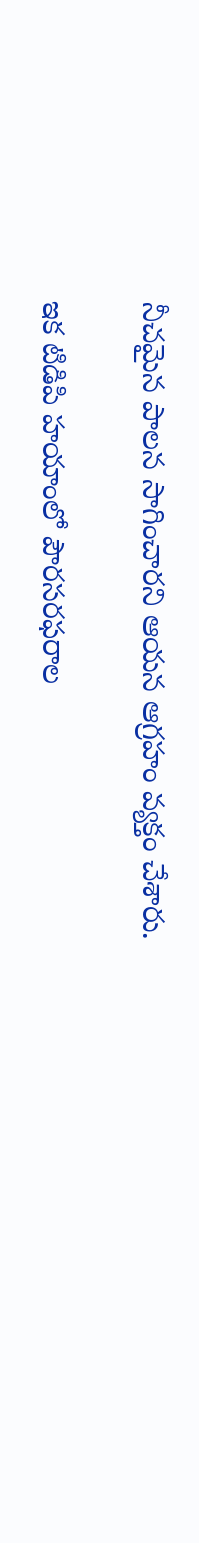నీచమైన పాలన సాగించారని ఆయన ఆగ్రహం వ్యక్తం చేశారు.

ఇక టిడిపి హయాంలో పౌరసరఫరాల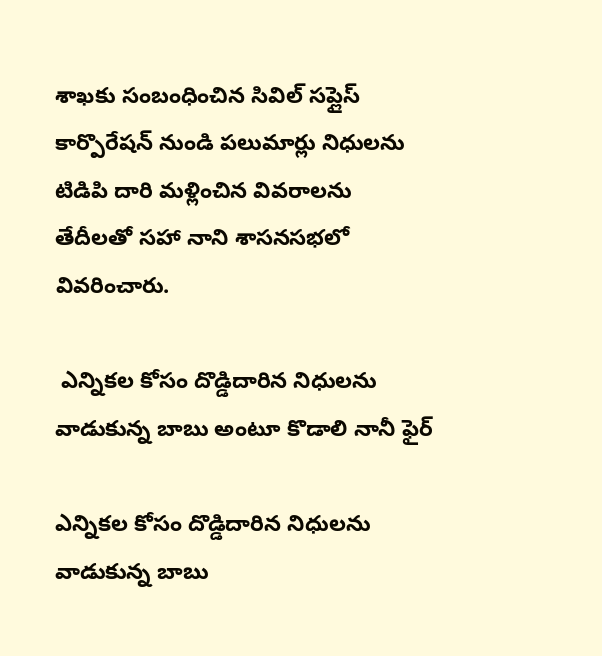శాఖకు సంబంధించిన సివిల్ సప్లైస్ కార్పొరేషన్ నుండి పలుమార్లు నిధులను టిడిపి దారి మళ్లించిన వివరాలను తేదీలతో సహా నాని శాసనసభలో వివరించారు.

 ఎన్నికల కోసం దొడ్డిదారిన నిధులను వాడుకున్న బాబు అంటూ కొడాలి నానీ ఫైర్

ఎన్నికల కోసం దొడ్డిదారిన నిధులను వాడుకున్న బాబు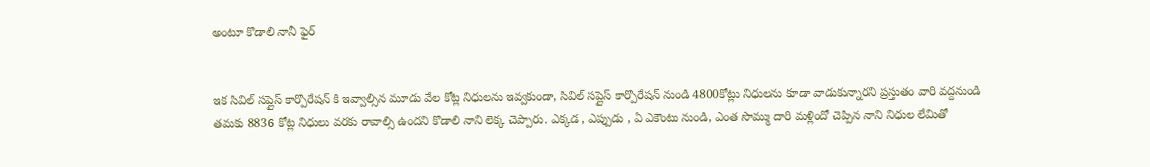అంటూ కొడాలి నానీ ఫైర్


ఇక సివిల్ సప్లైస్ కార్పొరేషన్ కి ఇవ్వాల్సిన మూడు వేల కోట్ల నిధులను ఇవ్వకుండా, సివిల్ సప్లైస్ కార్పొరేషన్ నుండి 4800కోట్లు నిధులను కూడా వాడుకున్నారని ప్రస్తుతం వారి వద్దనుండి తమకు 8836 కోట్ల నిధులు వరకు రావాల్సి ఉందని కొడాలి నాని లెక్క చెప్పారు. ఎక్కడ , ఎప్పుడు , ఏ ఎకౌంటు నుండి, ఎంత సొమ్ము దారి మళ్లిందో చెప్పిన నాని నిధుల లేమితో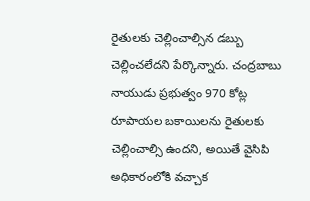రైతులకు చెల్లించాల్సిన డబ్బు చెల్లించలేదని పేర్కొన్నారు. చంద్రబాబు నాయుడు ప్రభుత్వం 970 కోట్ల రూపాయల బకాయిలను రైతులకు చెల్లించాల్సి ఉందని, అయితే వైసిపి అధికారంలోకి వచ్చాక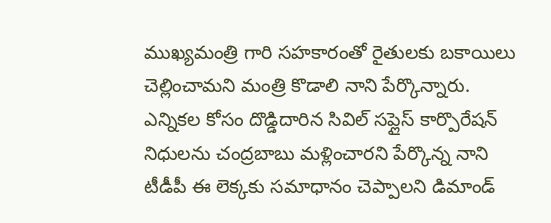ముఖ్యమంత్రి గారి సహకారంతో రైతులకు బకాయిలు చెల్లించామని మంత్రి కొడాలి నాని పేర్కొన్నారు. ఎన్నికల కోసం దొడ్డిదారిన సివిల్ సప్లైస్ కార్పొరేషన్ నిధులను చంద్రబాబు మళ్లించారని పేర్కొన్న నాని టీడీపీ ఈ లెక్కకు సమాధానం చెప్పాలని డిమాండ్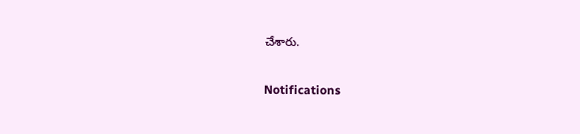చేశారు.

Notifications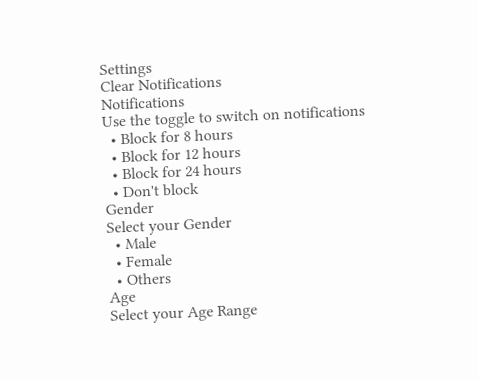Settings
Clear Notifications
Notifications
Use the toggle to switch on notifications
  • Block for 8 hours
  • Block for 12 hours
  • Block for 24 hours
  • Don't block
Gender
Select your Gender
  • Male
  • Female
  • Others
Age
Select your Age Range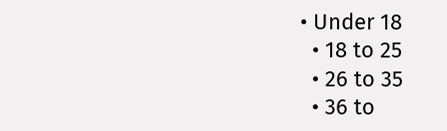• Under 18
  • 18 to 25
  • 26 to 35
  • 36 to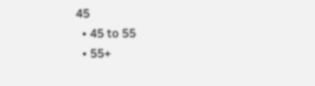45
  • 45 to 55
  • 55+